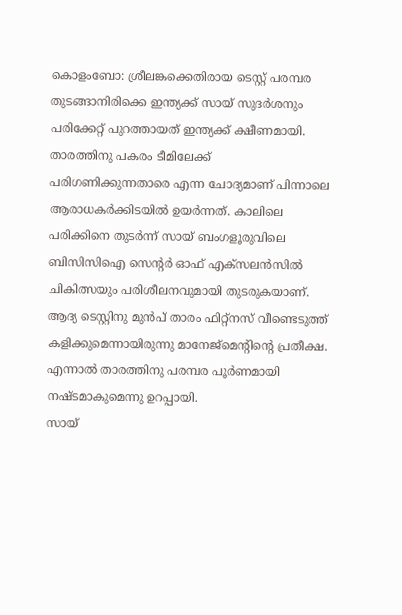കൊളംബോ: ശ്രീലങ്കക്കെതിരായ ടെസ്റ്റ് പരമ്പര തുടങ്ങാനിരിക്കെ ഇന്ത്യക്ക് സായ് സുദർശനും പരിക്കേറ്റ് പുറത്തായത് ഇന്ത്യക്ക് ക്ഷീണമായി. താരത്തിനു പകരം ടീമിലേക്ക് പരിഗണിക്കുന്നതാരെ എന്ന ചോദ്യമാണ് പിന്നാലെ ആരാധകർക്കിടയിൽ ഉയർന്നത്. കാലിലെ പരിക്കിനെ തുടർന്ന് സായ് ബംഗളൂരുവിലെ ബിസിസിഐ സെന്റർ ഓഫ് എക്സലൻസിൽ ചികിത്സയും പരിശീലനവുമായി തുടരുകയാണ്. ആദ്യ ടെസ്റ്റിനു മുൻപ് താരം ഫിറ്റ്നസ് വീണ്ടെടുത്ത് കളിക്കുമെന്നായിരുന്നു മാനേജ്മെന്റിന്റെ പ്രതീക്ഷ. എന്നാൽ താരത്തിനു പരമ്പര പൂർണമായി നഷ്ടമാകുമെന്നു ഉറപ്പായി.
സായ്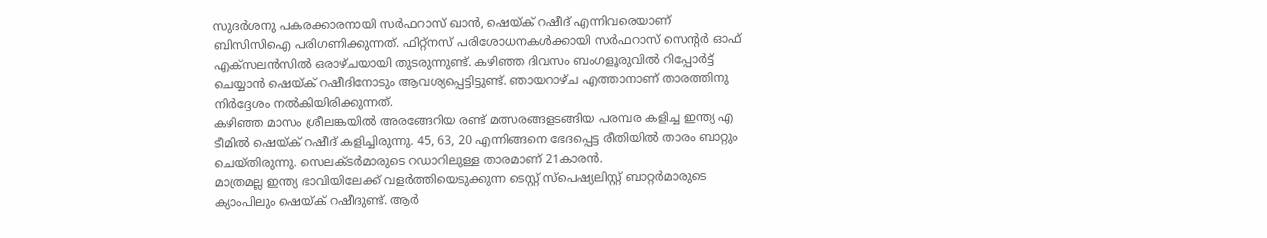സുദർശനു പകരക്കാരനായി സർഫറാസ് ഖാൻ, ഷെയ്ക് റഷീദ് എന്നിവരെയാണ് ബിസിസിഐ പരിഗണിക്കുന്നത്. ഫിറ്റ്നസ് പരിശോധനകൾക്കായി സർഫറാസ് സെന്റർ ഓഫ് എക്സലൻസിൽ ഒരാഴ്ചയായി തുടരുന്നുണ്ട്. കഴിഞ്ഞ ദിവസം ബംഗളൂരുവിൽ റിപ്പോർട്ട് ചെയ്യാൻ ഷെയ്ക് റഷീദിനോടും ആവശ്യപ്പെട്ടിട്ടുണ്ട്. ഞായറാഴ്ച എത്താനാണ് താരത്തിനു നിർദ്ദേശം നൽകിയിരിക്കുന്നത്.
കഴിഞ്ഞ മാസം ശ്രീലങ്കയിൽ അരങ്ങേറിയ രണ്ട് മത്സരങ്ങളടങ്ങിയ പരമ്പര കളിച്ച ഇന്ത്യ എ ടീമിൽ ഷെയ്ക് റഷീദ് കളിച്ചിരുന്നു. 45, 63, 20 എന്നിങ്ങനെ ഭേദപ്പെട്ട രീതിയിൽ താരം ബാറ്റും ചെയ്തിരുന്നു. സെലക്ടർമാരുടെ റഡാറിലുള്ള താരമാണ് 21കാരൻ.
മാത്രമല്ല ഇന്ത്യ ഭാവിയിലേക്ക് വളർത്തിയെടുക്കുന്ന ടെസ്റ്റ് സ്പെഷ്യലിസ്റ്റ് ബാറ്റർമാരുടെ ക്യാംപിലും ഷെയ്ക് റഷീദുണ്ട്. ആർ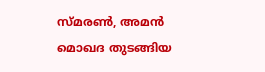സ്മരൺ, അമൻ മൊഖദ തുടങ്ങിയ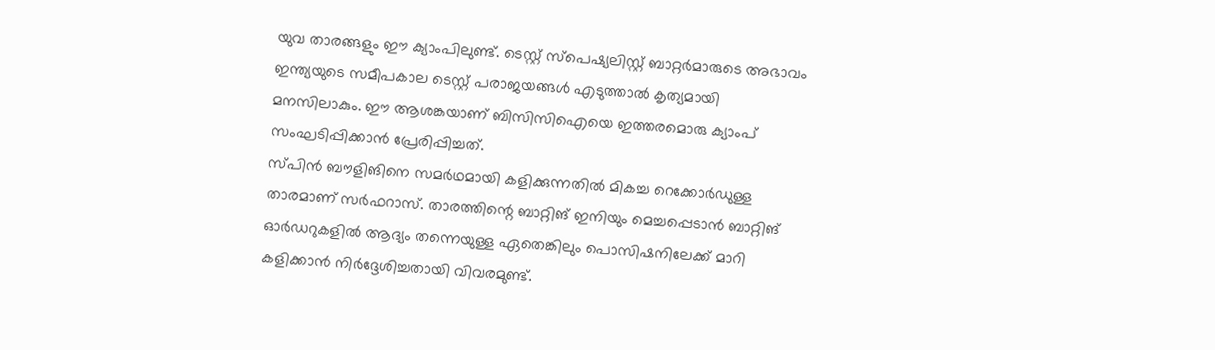യുവ താരങ്ങളും ഈ ക്യാംപിലുണ്ട്. ടെസ്റ്റ് സ്പെഷ്യലിസ്റ്റ് ബാറ്റർമാരുടെ അഭാവം ഇന്ത്യയുടെ സമീപകാല ടെസ്റ്റ് പരാജയങ്ങൾ എടുത്താൽ കൃത്യമായി മനസിലാകും. ഈ ആശങ്കയാണ് ബിസിസിഐയെ ഇത്തരമൊരു ക്യാംപ് സംഘടിപ്പിക്കാൻ പ്രേരിപ്പിച്ചത്.
സ്പിൻ ബൗളിങിനെ സമർഥമായി കളിക്കുന്നതിൽ മികച്ച റെക്കോർഡുള്ള താരമാണ് സർഫറാസ്. താരത്തിന്റെ ബാറ്റിങ് ഇനിയും മെച്ചപ്പെടാൻ ബാറ്റിങ് ഓർഡറുകളിൽ ആദ്യം തന്നെയുള്ള ഏതെങ്കിലും പൊസിഷനിലേക്ക് മാറി കളിക്കാൻ നിർദ്ദേശിച്ചതായി വിവരമുണ്ട്.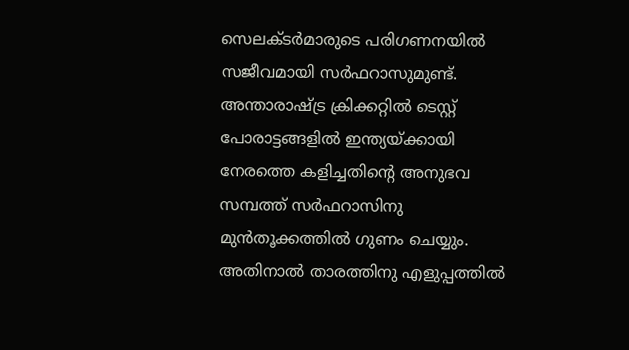സെലക്ടർമാരുടെ പരിഗണനയിൽ സജീവമായി സർഫറാസുമുണ്ട്.
അന്താരാഷ്ട്ര ക്രിക്കറ്റിൽ ടെസ്റ്റ് പോരാട്ടങ്ങളിൽ ഇന്ത്യയ്ക്കായി നേരത്തെ കളിച്ചതിന്റെ അനുഭവ സമ്പത്ത് സർഫറാസിനു മുൻതൂക്കത്തിൽ ഗുണം ചെയ്യും. അതിനാൽ താരത്തിനു എളുപ്പത്തിൽ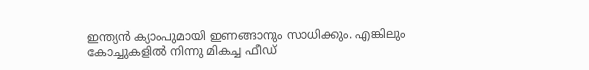ഇന്ത്യൻ ക്യാംപുമായി ഇണങ്ങാനും സാധിക്കും. എങ്കിലും കോച്ചുകളിൽ നിന്നു മികച്ച ഫീഡ്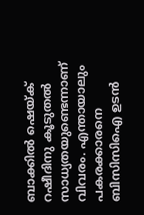ബാക്കിൽ ഷെയ്ക് റഷീദിനു കൂടുതൽ സാധ്യതയുണ്ടെന്നാണ് വിവരം. എന്തായാലും പകരക്കാരനെ ബിസിസിഐ ഉടൻ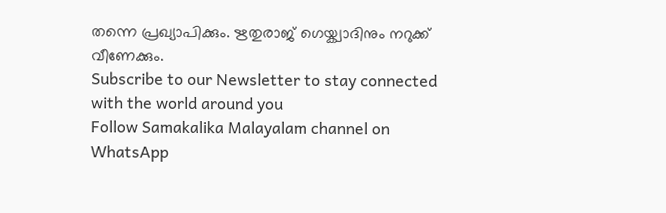തന്നെ പ്രഖ്യാപിക്കും. ഋതുരാജ് ഗെയ്ക്വാദിനും നറുക്ക് വീണേക്കും.
Subscribe to our Newsletter to stay connected with the world around you
Follow Samakalika Malayalam channel on WhatsApp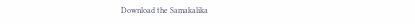Download the Samakalika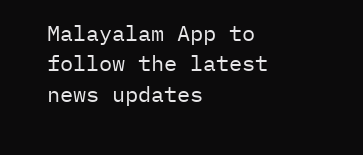Malayalam App to follow the latest news updates